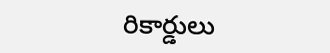రికార్డులు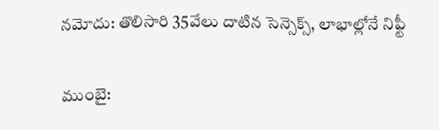నమోదు: తొలిసారి 35వేలు దాటిన సెన్సెక్స్, లాభాల్లోనే నిఫ్టీ

ముంబై: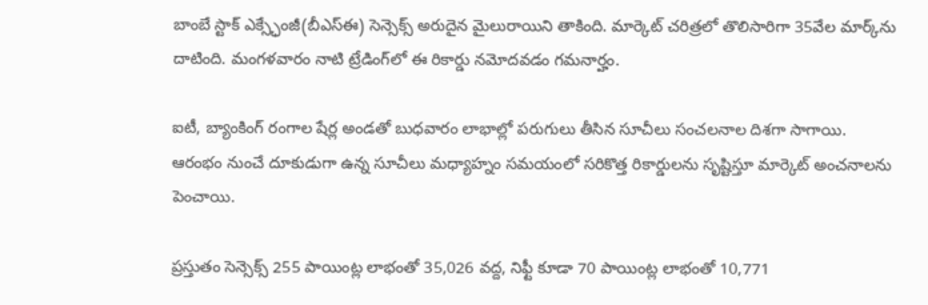బాంబే స్టాక్‌ ఎక్స్ఛేంజీ(బీఎస్ఈ) సెన్సెక్స్‌ అరుదైన మైలురాయిని తాకింది. మార్కెట్‌ చరిత్రలో తొలిసారిగా 35వేల మార్క్‌ను దాటింది. మంగళవారం నాటి ట్రేడింగ్‌లో ఈ రికార్డు నమోదవడం గమనార్హం.

ఐటీ, బ్యాంకింగ్‌ రంగాల షేర్ల అండతో బుధవారం లాభాల్లో పరుగులు తీసిన సూచీలు సంచలనాల దిశగా సాగాయి. ఆరంభం నుంచే దూకుడుగా ఉన్న సూచీలు మధ్యాహ్నం సమయంలో సరికొత్త రికార్డులను సృష్టిస్తూ మార్కెట్‌ అంచనాలను పెంచాయి.

ప్రస్తుతం సెన్సెక్స్‌ 255 పాయింట్ల లాభంతో 35,026 వద్ద, నిఫ్టీ కూడా 70 పాయింట్ల లాభంతో 10,771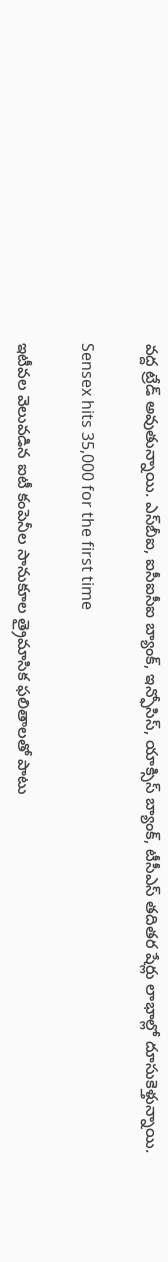వద్ద ట్రేడ్‌ అవుతున్నాయి. ఎస్‌బీఐ, ఐసీఐసీఐ బ్యాంక్‌, ఇన్ఫోసిస్‌, యాక్సిస్‌ బ్యాంక్‌, టీసీఎస్‌ తదితర షేర్లు లాభాల్లో దూసుకెళ్తున్నాయి.

Sensex hits 35,000 for the first time

ఇటీవల వెలువడిన ఐటీ కంపెనీల సానుకూల త్రైమాసిక ఫలితాలతో పాటు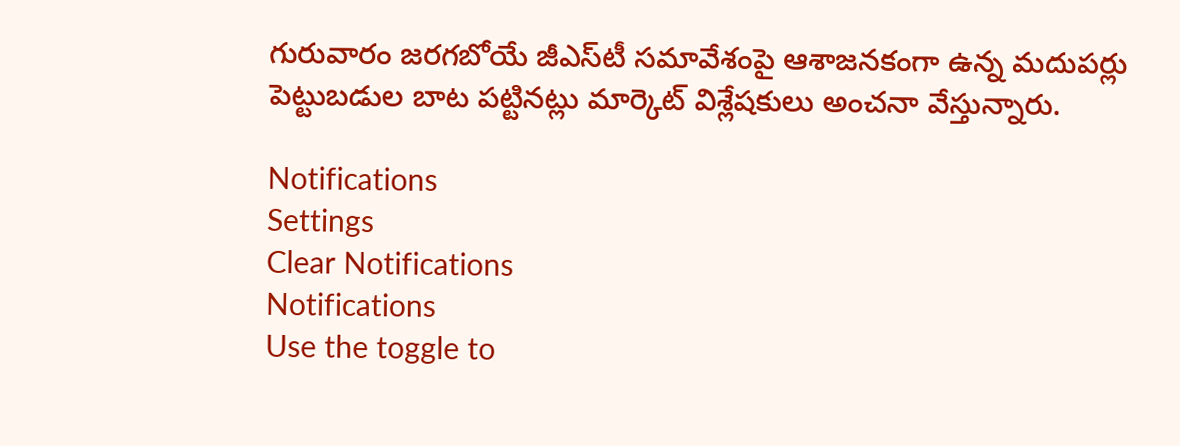గురువారం జరగబోయే జీఎస్‌టీ సమావేశంపై ఆశాజనకంగా ఉన్న మదుపర్లు పెట్టుబడుల బాట పట్టినట్లు మార్కెట్‌ విశ్లేషకులు అంచనా వేస్తున్నారు.

Notifications
Settings
Clear Notifications
Notifications
Use the toggle to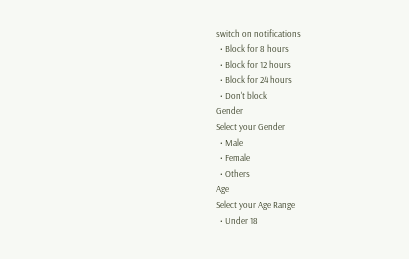switch on notifications
  • Block for 8 hours
  • Block for 12 hours
  • Block for 24 hours
  • Don't block
Gender
Select your Gender
  • Male
  • Female
  • Others
Age
Select your Age Range
  • Under 18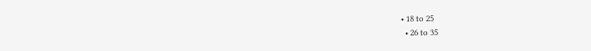• 18 to 25
  • 26 to 35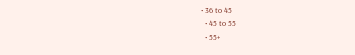• 36 to 45
  • 45 to 55
  • 55+